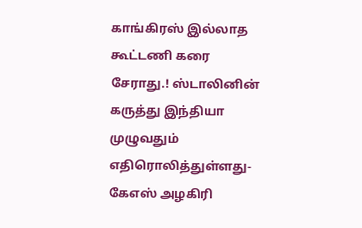காங்கிரஸ் இல்லாத கூட்டணி கரை சேராது.! ஸ்டாலினின் கருத்து இந்தியா முழுவதும் எதிரொலித்துள்ளது- கேஎஸ் அழகிரி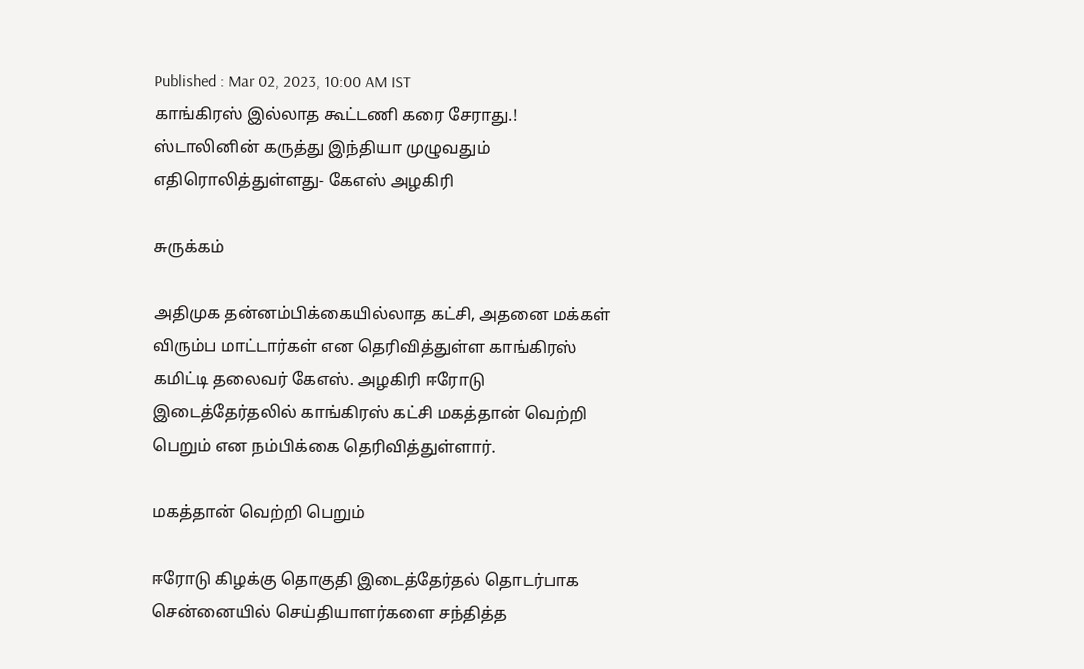Published : Mar 02, 2023, 10:00 AM IST
காங்கிரஸ் இல்லாத கூட்டணி கரை சேராது.! ஸ்டாலினின் கருத்து இந்தியா முழுவதும் எதிரொலித்துள்ளது- கேஎஸ் அழகிரி

சுருக்கம்

அதிமுக தன்னம்பிக்கையில்லாத கட்சி, அதனை மக்கள் விரும்ப மாட்டார்கள் என தெரிவித்துள்ள காங்கிரஸ் கமிட்டி தலைவர் கேஎஸ். அழகிரி ஈரோடு இடைத்தேர்தலில் காங்கிரஸ் கட்சி மகத்தான் வெற்றி பெறும் என நம்பிக்கை தெரிவித்துள்ளார்.

மகத்தான் வெற்றி பெறும்

ஈரோடு கிழக்கு தொகுதி இடைத்தேர்தல் தொடர்பாக சென்னையில் செய்தியாளர்களை சந்தித்த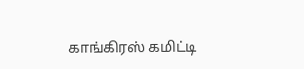காங்கிரஸ் கமிட்டி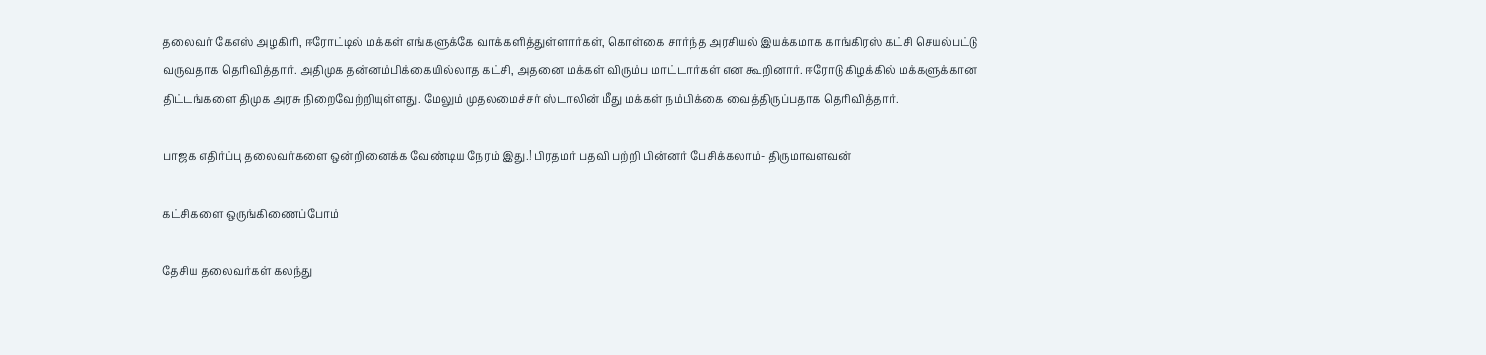தலைவர் கேஎஸ் அழகிரி, ஈரோட்டில் மக்கள் எங்களுக்கே வாக்களித்துள்ளார்கள், கொள்கை சார்ந்த அரசியல் இயக்கமாக காங்கிரஸ் கட்சி செயல்பட்டு வருவதாக தெரிவித்தார். அதிமுக தன்னம்பிக்கையில்லாத கட்சி, அதனை மக்கள் விரும்ப மாட்டார்கள் என கூறினார். ஈரோடு கிழக்கில் மக்களுக்கான திட்டங்களை திமுக அரசு நிறைவேற்றியுள்ளது. மேலும் முதலமைச்சர் ஸ்டாலின் மீது மக்கள் நம்பிக்கை வைத்திருப்பதாக தெரிவித்தார்.

பாஜக எதிர்ப்பு தலைவர்களை ஒன்றினைக்க வேண்டிய நேரம் இது.! பிரதமர் பதவி பற்றி பின்னர் பேசிக்கலாம்- திருமாவளவன்

கட்சிகளை ஒருங்கிணைப்போம்

தேசிய தலைவர்கள் கலந்து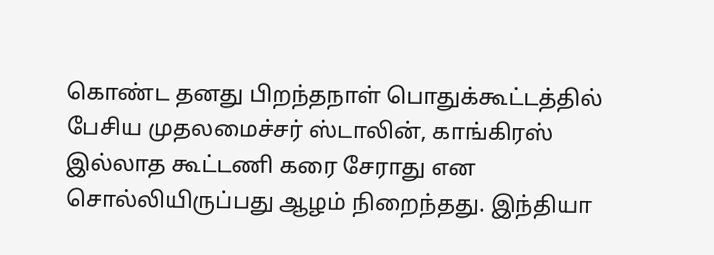கொண்ட தனது பிறந்தநாள் பொதுக்கூட்டத்தில் பேசிய முதலமைச்சர் ஸ்டாலின், காங்கிரஸ் இல்லாத கூட்டணி கரை சேராது என சொல்லியிருப்பது ஆழம் நிறைந்தது. இந்தியா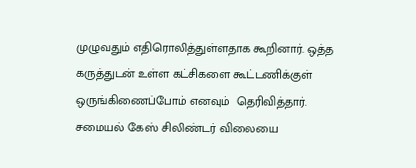முழுவதும் எதிரொலித்துள்ளதாக கூறினார். ஒத்த கருத்துடன் உள்ள கட்சிகளை கூட்டணிக்குள் ஒருங்கிணைப்போம் எனவும்  தெரிவித்தார். சமையல் கேஸ் சிலிண்டர் விலையை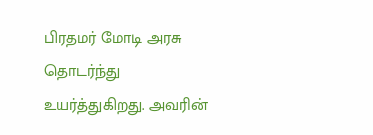பிரதமர் மோடி அரசு தொடர்ந்து உயர்த்துகிறது. அவரின்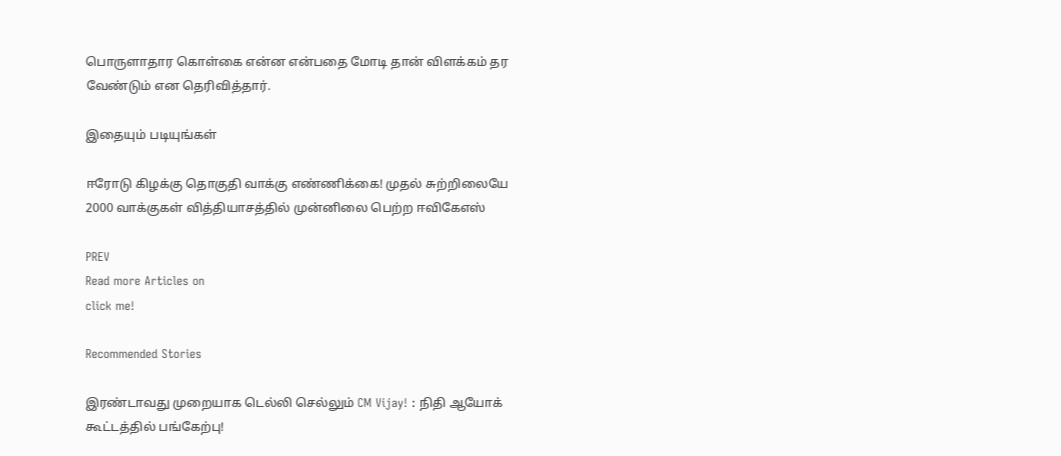பொருளாதார கொள்கை என்ன என்பதை மோடி தான் விளக்கம் தர வேண்டும் என தெரிவித்தார்.

இதையும் படியுங்கள்

ஈரோடு கிழக்கு தொகுதி வாக்கு எண்ணிக்கை! முதல் சுற்றிலையே 2000 வாக்குகள் வித்தியாசத்தில் முன்னிலை பெற்ற ஈவிகேஎஸ்

PREV
Read more Articles on
click me!

Recommended Stories

இரண்டாவது முறையாக டெல்லி செல்லும் CM Vijay! : நிதி ஆயோக் கூட்டத்தில் பங்கேற்பு!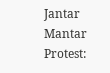Jantar Mantar Protest: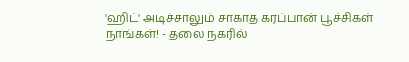'ஹிட்' அடிச்சாலும் சாகாத கரப்பான் பூச்சிகள் நாங்கள்! - தலை நகரில்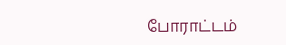போராட்டம்